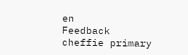en
Feedback
cheffie primary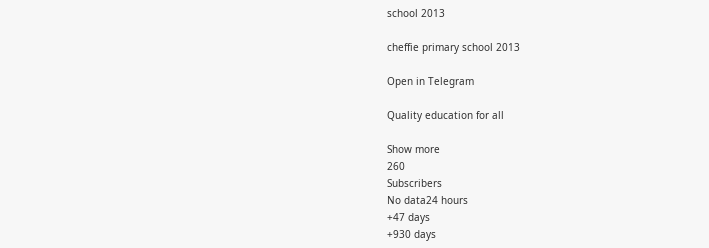school 2013

cheffie primary school 2013

Open in Telegram

Quality education for all

Show more
260
Subscribers
No data24 hours
+47 days
+930 days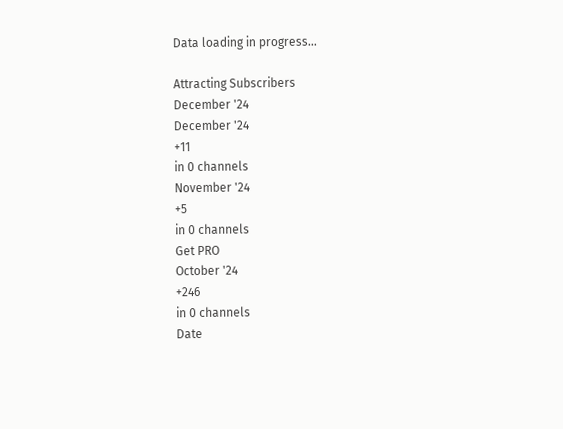Data loading in progress...

Attracting Subscribers
December '24
December '24
+11
in 0 channels
November '24
+5
in 0 channels
Get PRO
October '24
+246
in 0 channels
Date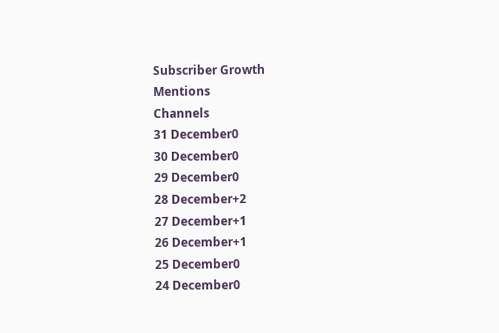Subscriber Growth
Mentions
Channels
31 December0
30 December0
29 December0
28 December+2
27 December+1
26 December+1
25 December0
24 December0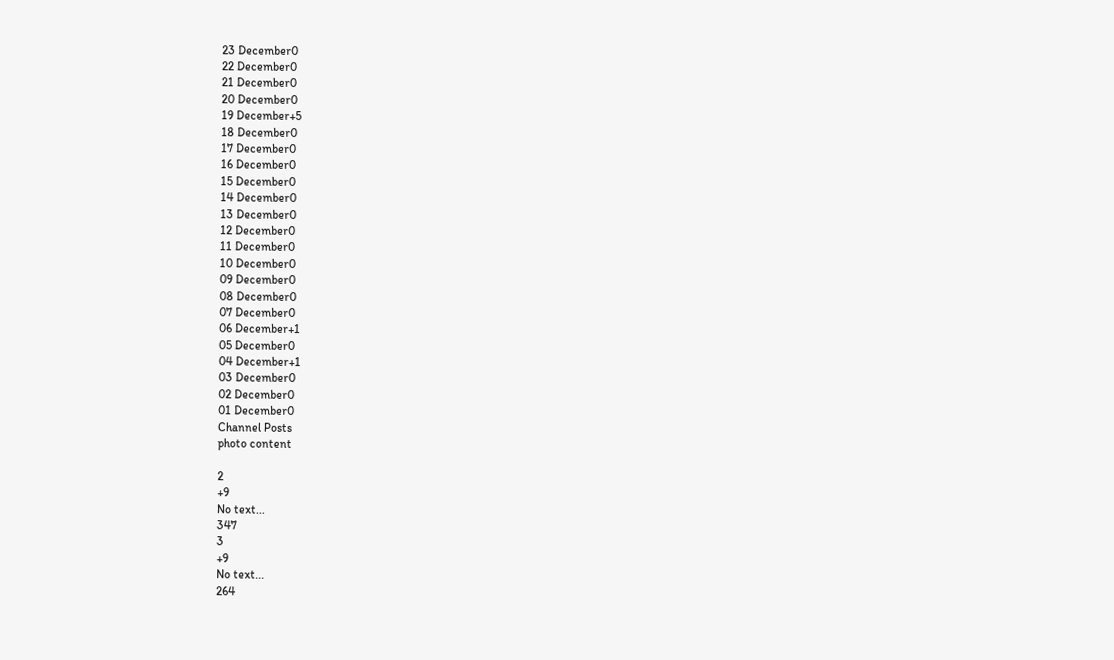23 December0
22 December0
21 December0
20 December0
19 December+5
18 December0
17 December0
16 December0
15 December0
14 December0
13 December0
12 December0
11 December0
10 December0
09 December0
08 December0
07 December0
06 December+1
05 December0
04 December+1
03 December0
02 December0
01 December0
Channel Posts
photo content

2
+9
No text...
347
3
+9
No text...
264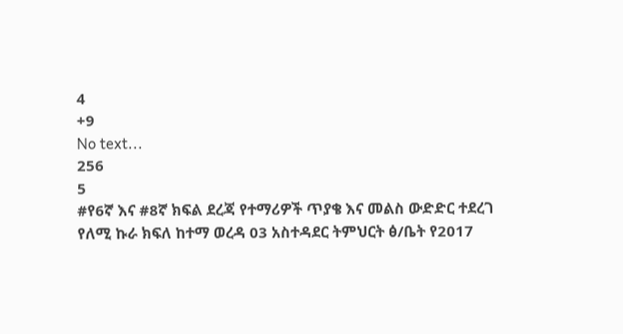4
+9
No text...
256
5
#የ6ኛ እና #8ኛ ክፍል ደረጃ የተማሪዎች ጥያቄ እና መልስ ውድድር ተደረገ የለሚ ኩራ ክፍለ ከተማ ወረዳ 03 አስተዳደር ትምህርት ፅ/ቤት የ2017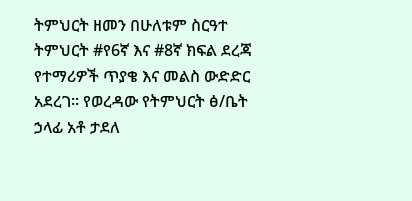ትምህርት ዘመን በሁለቱም ስርዓተ ትምህርት #የ6ኛ እና #8ኛ ክፍል ደረጃ የተማሪዎች ጥያቄ እና መልስ ውድድር አደረገ። የወረዳው የትምህርት ፅ/ቤት ኃላፊ አቶ ታደለ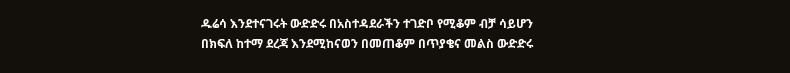ዱሬሳ እንደተናገሩት ውድድሩ በአስተዳደራችን ተገድቦ የሚቆም ብቻ ሳይሆን በክፍለ ከተማ ደረጃ እንደሚከናወን በመጠቆም በጥያቄና መልስ ውድድሩ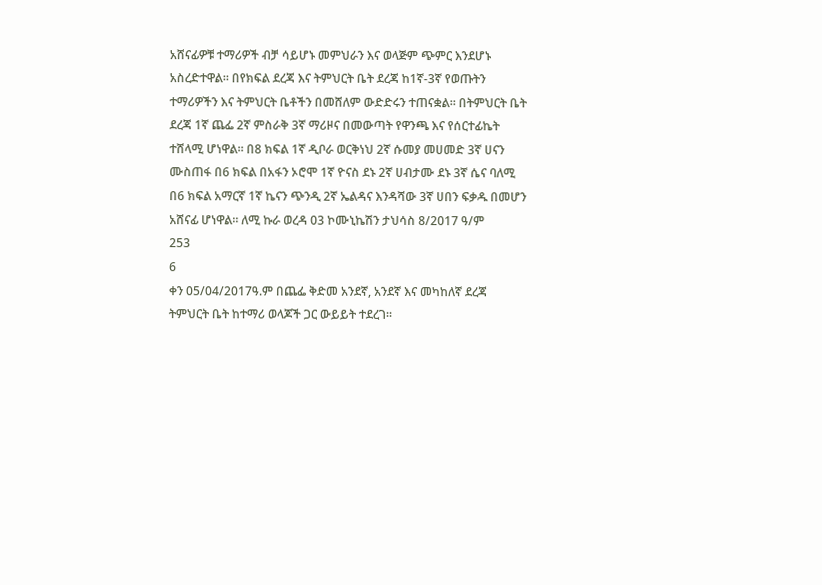አሸናፊዎቹ ተማሪዎች ብቻ ሳይሆኑ መምህራን እና ወላጅም ጭምር እንደሆኑ አስረድተዋል። በየክፍል ደረጃ እና ትምህርት ቤት ደረጃ ከ1ኛ-3ኛ የወጡትን ተማሪዎችን እና ትምህርት ቤቶችን በመሸለም ውድድሩን ተጠናቋል። በትምህርት ቤት ደረጃ 1ኛ ጨፌ 2ኛ ምስራቅ 3ኛ ማሪዞና በመውጣት የዋንጫ እና የሰርተፊኬት ተሸላሚ ሆነዋል። በ8 ክፍል 1ኛ ዲቦራ ወርቅነህ 2ኛ ሱመያ መሀመድ 3ኛ ሀናን ሙስጠፋ በ6 ክፍል በአፋን ኦሮሞ 1ኛ ዮናስ ደኑ 2ኛ ሀብታሙ ደኑ 3ኛ ሴና ባለሚ በ6 ክፍል አማርኛ 1ኛ ኬናን ጭንዲ 2ኛ ኤልዳና እንዳሻው 3ኛ ሀበን ፍቃዱ በመሆን አሸናፊ ሆነዋል። ለሚ ኩራ ወረዳ 03 ኮሙኒኬሽን ታህሳስ 8/2017 ዓ/ም
253
6
ቀን 05/04/2017ዓ.ም በጨፌ ቅድመ አንደኛ, አንደኛ እና መካከለኛ ደረጃ ትምህርት ቤት ከተማሪ ወላጆች ጋር ውይይት ተደረገ።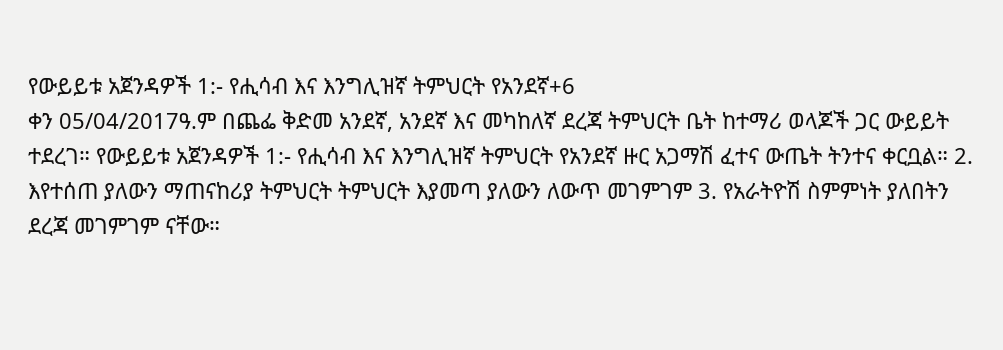የውይይቱ አጀንዳዎች 1:- የሒሳብ እና እንግሊዝኛ ትምህርት የአንደኛ+6
ቀን 05/04/2017ዓ.ም በጨፌ ቅድመ አንደኛ, አንደኛ እና መካከለኛ ደረጃ ትምህርት ቤት ከተማሪ ወላጆች ጋር ውይይት ተደረገ። የውይይቱ አጀንዳዎች 1:- የሒሳብ እና እንግሊዝኛ ትምህርት የአንደኛ ዙር አጋማሽ ፈተና ውጤት ትንተና ቀርቧል። 2. እየተሰጠ ያለውን ማጠናከሪያ ትምህርት ትምህርት እያመጣ ያለውን ለውጥ መገምገም 3. የአራትዮሽ ስምምነት ያለበትን ደረጃ መገምገም ናቸው።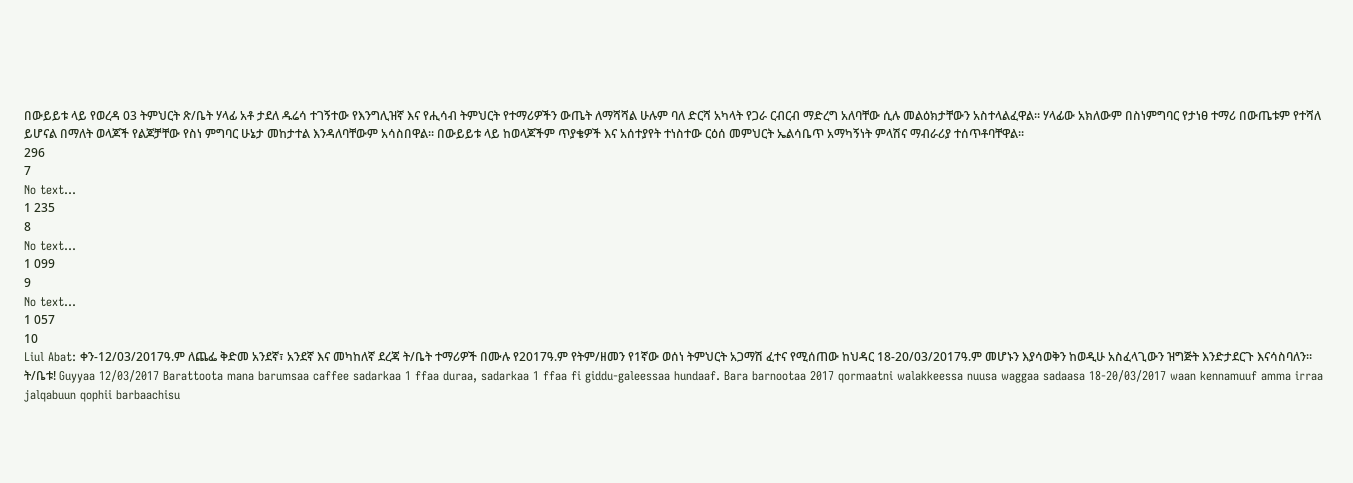በውይይቱ ላይ የወረዳ 03 ትምህርት ጽ/ቤት ሃላፊ አቶ ታደለ ዱሬሳ ተገኝተው የእንግሊዝኛ እና የሒሳብ ትምህርት የተማሪዎችን ውጤት ለማሻሻል ሁሉም ባለ ድርሻ አካላት የጋራ ርብርብ ማድረግ አለባቸው ሲሉ መልዕክታቸውን አስተላልፈዋል። ሃላፊው አክለውም በስነምግባር የታነፀ ተማሪ በውጤቱም የተሻለ ይሆናል በማለት ወላጆች የልጆቻቸው የስነ ምግባር ሁኔታ መከታተል እንዳለባቸውም አሳስበዋል። በውይይቱ ላይ ከወላጆችም ጥያቄዎች እና አሰተያየት ተነስተው ርዕሰ መምህርት ኤልሳቤጥ አማካኝነት ምላሽና ማብራሪያ ተሰጥቶባቸዋል።
296
7
No text...
1 235
8
No text...
1 099
9
No text...
1 057
10
Liul Abat: ቀን-12/03/2017ዓ.ም ለጨፌ ቅድመ አንደኛ፣ አንደኛ እና መካከለኛ ደረጃ ት/ቤት ተማሪዎች በሙሉ የ2017ዓ.ም የትም/ዘመን የ1ኛው ወሰነ ትምህርት አጋማሽ ፈተና የሚሰጠው ከህዳር 18-20/03/2017ዓ.ም መሆኑን እያሳወቅን ከወዲሁ አስፈላጊውን ዝግጅት እንድታደርጉ እናሳስባለን። ት/ቤቱ! Guyyaa 12/03/2017 Barattoota mana barumsaa caffee sadarkaa 1 ffaa duraa, sadarkaa 1 ffaa fi giddu-galeessaa hundaaf. Bara barnootaa 2017 qormaatni walakkeessa nuusa waggaa sadaasa 18-20/03/2017 waan kennamuuf amma irraa jalqabuun qophii barbaachisu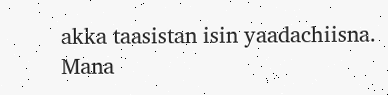akka taasistan isin yaadachiisna.          Mana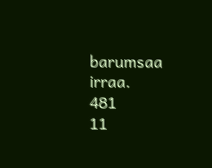barumsaa irraa.
481
11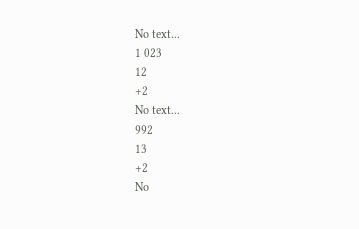No text...
1 023
12
+2
No text...
992
13
+2
No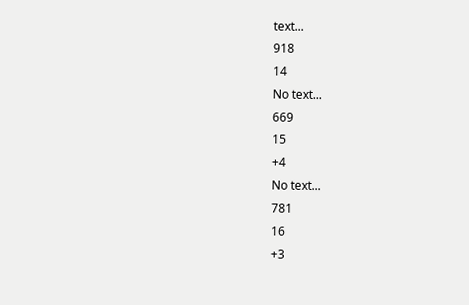text...
918
14
No text...
669
15
+4
No text...
781
16
+3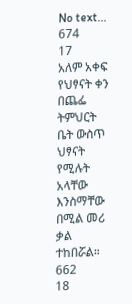No text...
674
17
አለም አቀፍ የህፃናት ቀን በጨፌ ትምህርት ቤት ውስጥ ህፃናት የሚሉት አላቸው እንስማቸው በሚል መሪ ቃል ተከበሯል።
662
18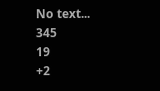No text...
345
19
+2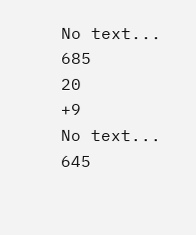No text...
685
20
+9
No text...
645